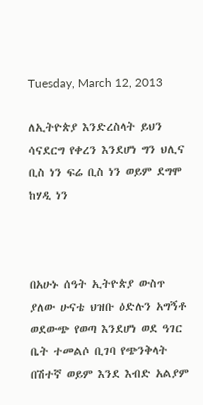Tuesday, March 12, 2013

ለኢትዮጵያ እንድረስላት ይህን ሳናደርግ የቀረን እንደሆነ ግን ህሊና ቢስ ነን ፍሬ ቢስ ነን ወይም ደግሞ ከሃዲ ነን



በአሁኑ ሰዓት ኢትዮጵያ ውስጥ ያለው ሁናቴ ህዝቡ ዕድሉን አግኝቶ ወደውጭ የወጣ እንደሆነ ወደ ዓገር ቤት ተመልሶ ቢገባ የጭንቅላት በሽተኛ ወይም እንደ እብድ አልያም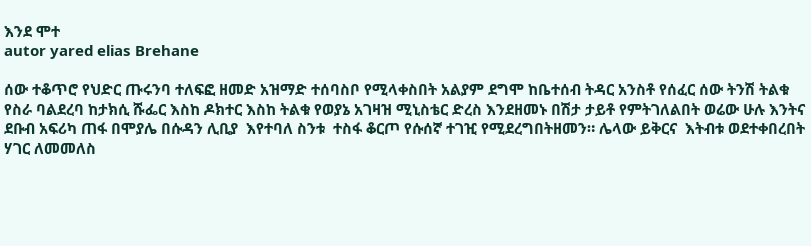እንደ ሞተ
autor yared elias Brehane

ሰው ተቆጥሮ የህድር ጡሩንባ ተለፍፎ ዘመድ አዝማድ ተሰባስቦ የሚላቀስበት አልያም ደግሞ ከቤተሰብ ትዳር አንስቶ የሰፈር ሰው ትንሽ ትልቁ የስራ ባልደረባ ከታክሲ ሹፌር እስከ ዶክተር እስከ ትልቁ የወያኔ አገዛዝ ሚኒስቴር ድረስ እንደዘመኑ በሽታ ታይቶ የምትገለልበት ወሬው ሁሉ እንትና ደቡብ አፍሪካ ጠፋ በሞያሌ በሱዳን ሊቢያ  እየተባለ ስንቱ  ተስፋ ቆርጦ የሱሰኛ ተገዢ የሚደረግበትዘመን። ሌላው ይቅርና  እትብቱ ወደተቀበረበት ሃገር ለመመለስ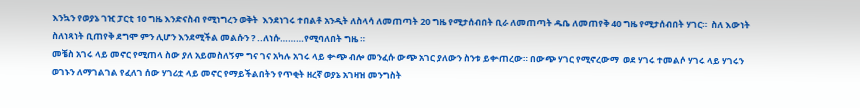እንኳን የወያኔ ገዢ ፓርቲ 10 ግዜ እንድናስብ የሚነግረን ወቅት  እንደነገሩ ተበልቶ አንዲት ለስላሳ ለመጠጣት 20 ግዜ የሚታሰብበት ቢራ ለመጠጣት ዱቤ ለመጠየቅ 40 ግዜ የሚታሰብበት ሃገር።  ስለ እውነት ስለነጻነት ቢጠየቅ ደግሞ ምን ሊሆን እንደሚችል መልሱን ? ..ለነሱ………የሚባለበት ግዜ ።
መቼስ አገሩ ላይ መኖር የሚጠላ ስው ያለ አይመስለኝም ግና ገና አካሉ አገሩ ላይ ቍጭ ብሎ መንፈሱ ውጭ አገር ያለውን ስንቱ ይቍጠረው። በውጭ ሃገር የሚኖረውማ  ወደ ሃገሩ ተመልሶ ሃገሩ ላይ ሃገሩን ወገኑን ለማገልገል የፈለገ ሰው ሃገሪቷ ላይ መኖር የማይችልበትን የጥቂት ዘረኛ ወያኔ አገዛዝ መንግስት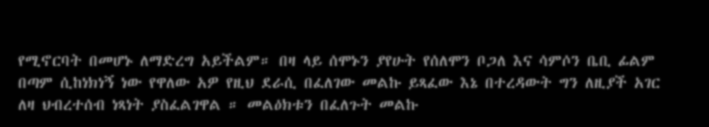የሚኖርባት በመሆኑ ለማድረግ አይችልም። በዛ ላይ ሰሞኑን ያየሁት የሰለሞን ቦጋለ እና ሳምሶን ቤቢ ፊልም በጣም ሲከነክነኝ ነው የዋለው አዎ የዚህ ደራሲ በፈለገው መልኩ ይጻፈው እኔ በተረዳውት ግን ለዚያች አገር ለዛ ህብረተሰብ ነጻነት ያስፈልገዋል ። መልዕክቱን በፈለጉት መልኩ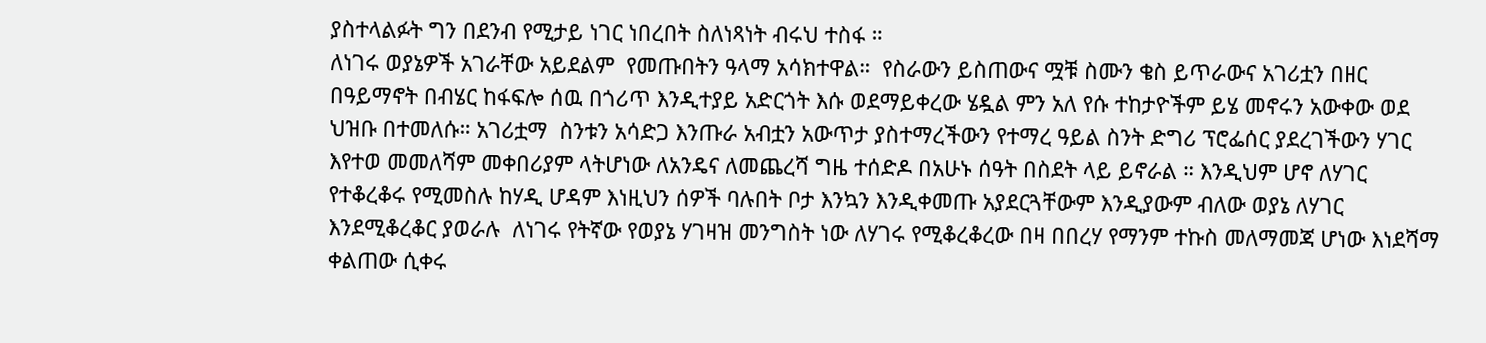ያስተላልፉት ግን በደንብ የሚታይ ነገር ነበረበት ስለነጻነት ብሩህ ተስፋ ።
ለነገሩ ወያኔዎች አገራቸው አይደልም  የመጡበትን ዓላማ አሳክተዋል።  የስራውን ይስጠውና ሟቹ ስሙን ቄስ ይጥራውና አገሪቷን በዘር በዓይማኖት በብሄር ከፋፍሎ ሰዉ በጎሪጥ እንዲተያይ አድርጎት እሱ ወደማይቀረው ሄዷል ምን አለ የሱ ተከታዮችም ይሄ መኖሩን አውቀው ወደ ህዝቡ በተመለሱ። አገሪቷማ  ስንቱን አሳድጋ እንጡራ አብቷን አውጥታ ያስተማረችውን የተማረ ዓይል ስንት ድግሪ ፕሮፌሰር ያደረገችውን ሃገር እየተወ መመለሻም መቀበሪያም ላትሆነው ለአንዴና ለመጨረሻ ግዜ ተሰድዶ በአሁኑ ሰዓት በስደት ላይ ይኖራል ። እንዲህም ሆኖ ለሃገር የተቆረቆሩ የሚመስሉ ከሃዲ ሆዳም እነዚህን ሰዎች ባሉበት ቦታ እንኳን እንዲቀመጡ አያደርጓቸውም እንዲያውም ብለው ወያኔ ለሃገር እንደሚቆረቆር ያወራሉ  ለነገሩ የትኛው የወያኔ ሃገዛዝ መንግስት ነው ለሃገሩ የሚቆረቆረው በዛ በበረሃ የማንም ተኩስ መለማመጃ ሆነው እነደሻማ ቀልጠው ሲቀሩ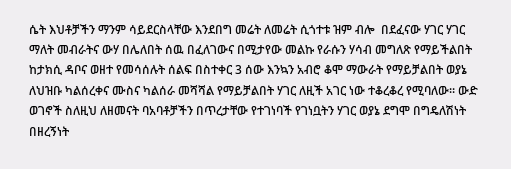ሴት እህቶቻችን ማንም ሳይደርስላቸው እንደበግ መሬት ለመሬት ሲጎተቱ ዝም ብሎ  በደፈናው ሃገር ሃገር ማለት መብራትና ውሃ በሌለበት ሰዉ በፈለገውና በሚታየው መልኩ የራሱን ሃሳብ መግለጽ የማይችልበት ከታክሲ ዳቦና ወዘተ የመሳሰሉት ሰልፍ በስተቀር 3 ሰው እንኳን አብሮ ቆሞ ማውራት የማይቻልበት ወያኔ ለህዝቡ ካልሰረቀና ሙስና ካልሰራ መሻሻል የማይቻልበት ሃገር ለዚች አገር ነው ተቆረቆረ የሚባለው። ውድ ወገኖች ስለዚህ ለዘመናት ባአባቶቻችን በጥረታቸው የተገነባች የገነቧትን ሃገር ወያኔ ደግሞ በግዴለሽነት በዘረኝነት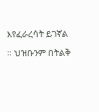እየፈራረሳት ይገኛል ። ህዝቡንም በትልቅ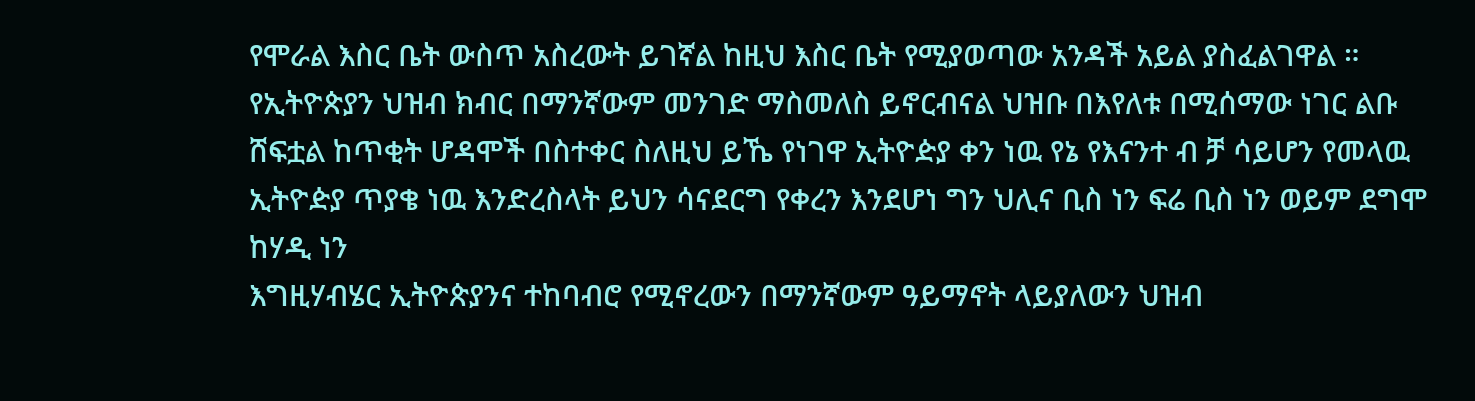የሞራል እስር ቤት ውስጥ አስረውት ይገኛል ከዚህ እስር ቤት የሚያወጣው አንዳች አይል ያስፈልገዋል ። የኢትዮጵያን ህዝብ ክብር በማንኛውም መንገድ ማስመለስ ይኖርብናል ህዝቡ በእየለቱ በሚሰማው ነገር ልቡ  ሸፍቷል ከጥቂት ሆዳሞች በስተቀር ስለዚህ ይኼ የነገዋ ኢትዮዽያ ቀን ነዉ የኔ የእናንተ ብ ቻ ሳይሆን የመላዉ ኢትዮዽያ ጥያቄ ነዉ እንድረስላት ይህን ሳናደርግ የቀረን እንደሆነ ግን ህሊና ቢስ ነን ፍሬ ቢስ ነን ወይም ደግሞ ከሃዲ ነን
እግዚሃብሄር ኢትዮጵያንና ተከባብሮ የሚኖረውን በማንኛውም ዓይማኖት ላይያለውን ህዝብ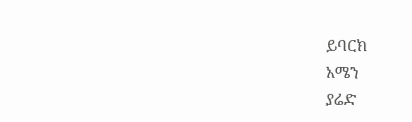ይባርክ
አሜን
ያሬድ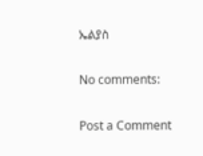ኤልያስ

No comments:

Post a Comment